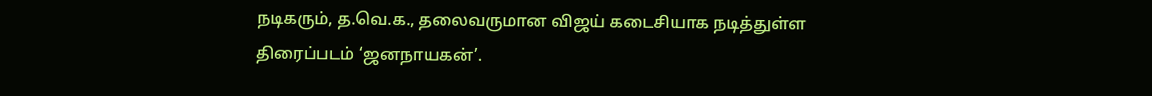நடிகரும், த.வெ.க., தலைவருமான விஜய் கடைசியாக நடித்துள்ள திரைப்படம் ‘ஜனநாயகன்’.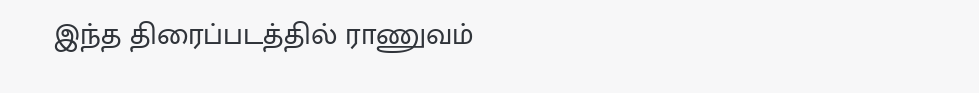இந்த திரைப்படத்தில் ராணுவம்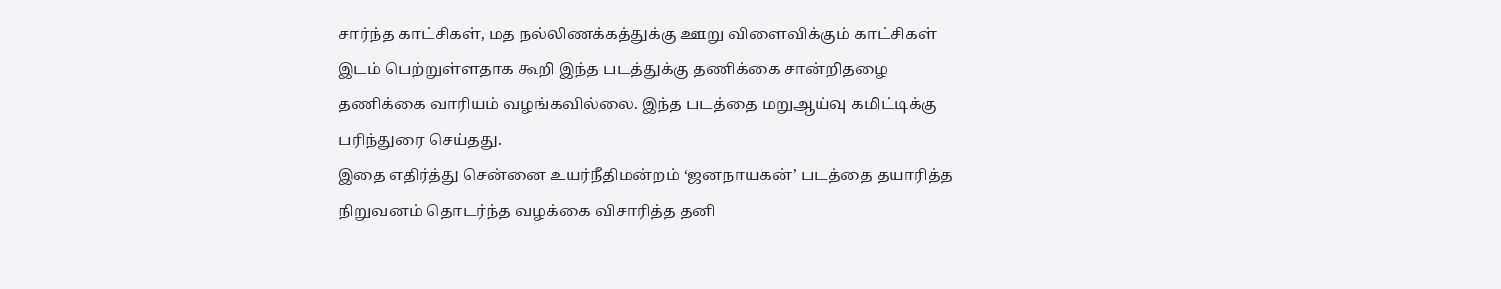சார்ந்த காட்சிகள், மத நல்லிணக்கத்துக்கு ஊறு விளைவிக்கும் காட்சிகள் இடம் பெற்றுள்ளதாக கூறி இந்த படத்துக்கு தணிக்கை சான்றிதழை தணிக்கை வாரியம் வழங்கவில்லை. இந்த படத்தை மறுஆய்வு கமிட்டிக்கு பரிந்துரை செய்தது.
இதை எதிர்த்து சென்னை உயர்நீதிமன்றம் ‘ஜனநாயகன்’ படத்தை தயாரித்த நிறுவனம் தொடர்ந்த வழக்கை விசாரித்த தனி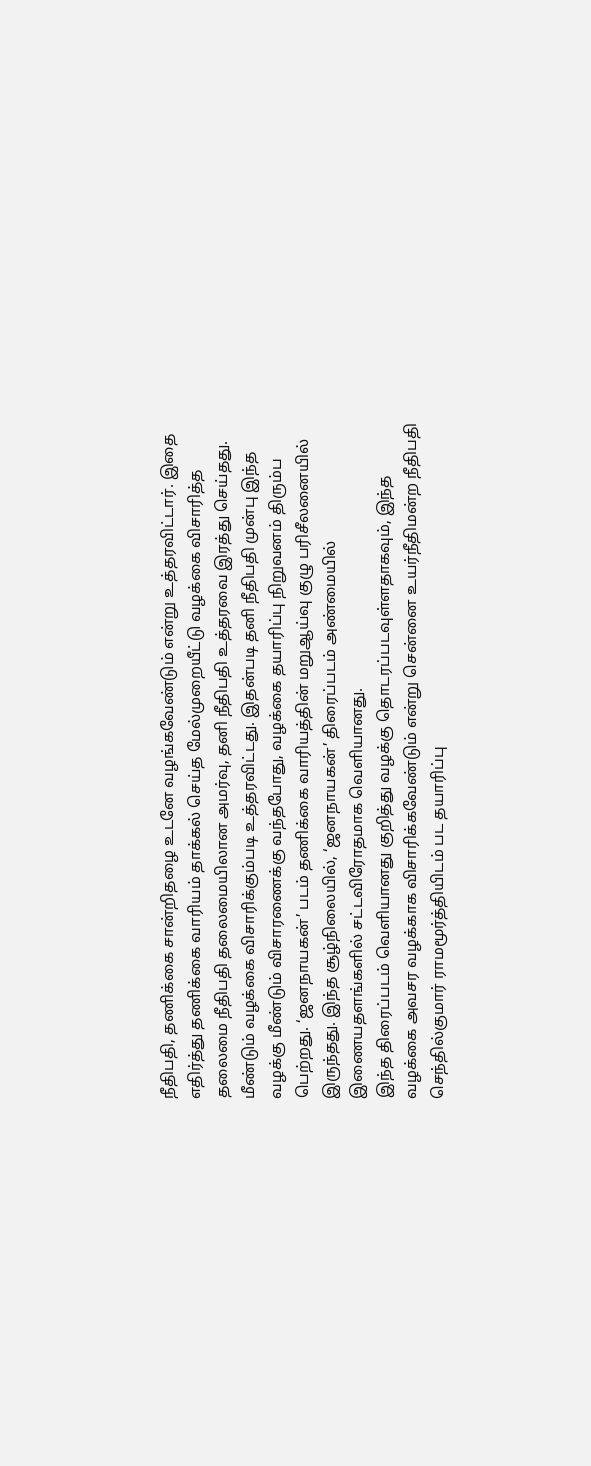நீதிபதி, தணிக்கை சான்றிதழை உடனே வழங்கவேண்டும் என்று உத்தரவிட்டார். இதை எதிர்த்து தணிக்கை வாரியம் தாக்கல் செய்த மேல்முறையீட்டு வழக்கை விசாரித்த தலைமை நீதிபதி தலைமையிலான அமர்வு, தனி நீதிபதி உத்தரவை இரத்து செய்தது.
மீண்டும் வழக்கை விசாரிக்கும்படி உத்தரவிட்டது. இதன்படி தனி நீதிபதி முன்பு இந்த வழக்கு மீண்டும் விசாரணைக்கு வந்தபோது, வழக்கை தயாரிப்பு நிறுவனம் திரும்ப பெற்றது. ‘ஜனநாயகன்’ படம் தணிக்கை வாரியத்தின் மறுஆய்வு குழு பரிசீலனையில் இருந்தது. இந்த சூழ்நிலையில், ‘ஜனநாயகன்’ திரைப்படம் அண்மையில் இணையதளங்களில் சட்டவிரோதமாக வெளியானது.
இந்த திரைப்படம் வெளியானது குறித்து வழக்கு தொடரப்படவுள்ளதாகவும், இந்த வழக்கை அவசர வழக்காக விசாரிக்கவேண்டும் என்று சென்னை உயர்நீதிமன்ற நீதிபதி செந்தில்குமார் ராமமூர்த்தியிடம் பட தயாரிப்பு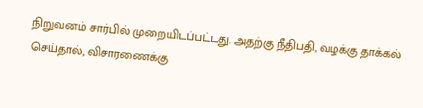நிறுவனம் சார்பில் முறையிடப்பட்டது. அதற்கு நீதிபதி, வழக்கு தாக்கல் செய்தால், விசாரணைக்கு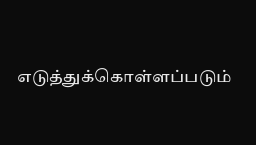எடுத்துக்கொள்ளப்படும்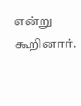என்று கூறினார்.